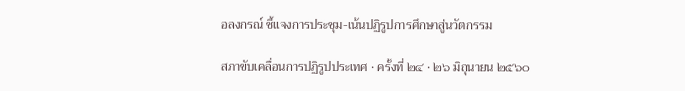อลงกรณ์ ชี้แจงการประชุม-เน้นปฏิรูปการศึกษาสู่นวัตกรรม

สภาขับเคลื่อนการปฏิรูปประเทศ · ครั้งที่ ๒๔ · ๒๖ มิถุนายน ๒๕๖๐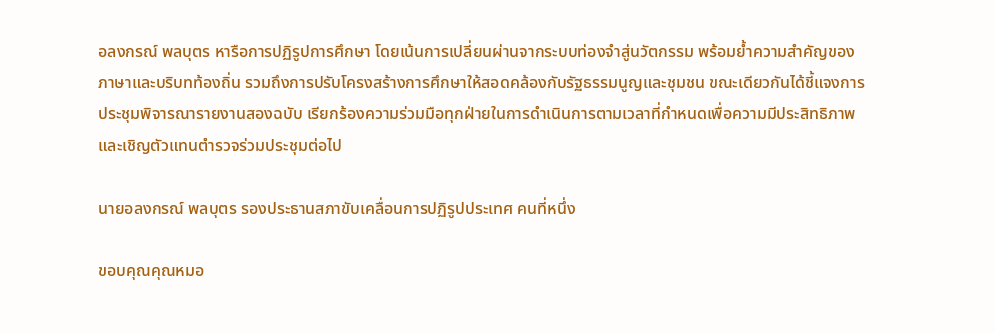อลงกรณ์ พลบุตร หารือการปฏิรูปการศึกษา โดยเน้นการเปลี่ยนผ่านจากระบบท่องจำสู่นวัตกรรม พร้อมย้ำความสำคัญของภาษาและบริบทท้องถิ่น รวมถึงการปรับโครงสร้างการศึกษาให้สอดคล้องกับรัฐธรรมนูญและชุมชน ขณะเดียวกันได้ชี้แจงการประชุมพิจารณารายงานสองฉบับ เรียกร้องความร่วมมือทุกฝ่ายในการดำเนินการตามเวลาที่กำหนดเพื่อความมีประสิทธิภาพ และเชิญตัวแทนตำรวจร่วมประชุมต่อไป

นายอลงกรณ์ พลบุตร รองประธานสภาขับเคลื่อนการปฏิรูปประเทศ คนที่หนึ่ง

ขอบคุณคุณหมอ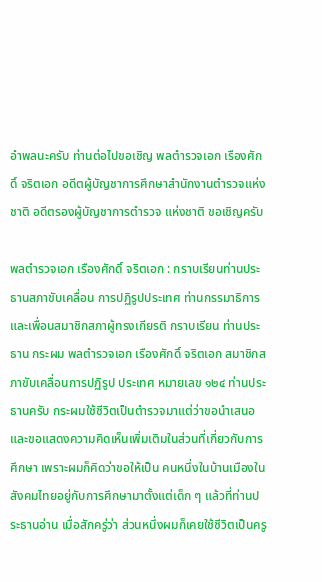อําพลนะครับ ท่านต่อไปขอเชิญ พลตํารวจเอก เรืองศักดิ์ จริตเอก อดีตผู้บัญชาการศึกษาสํานักงานตํารวจแห่งชาติ อดีตรองผู้บัญชาการตํารวจ แห่งชาติ ขอเชิญครับ

พลตํารวจเอก เรืองศักดิ์ จริตเอก : กราบเรียนท่านประธานสภาขับเคลื่อน การปฏิรูปประเทศ ท่านกรรมาธิการและเพื่อนสมาชิกสภาผู้ทรงเกียรติ กราบเรียน ท่านประธาน กระผม พลตํารวจเอก เรืองศักดิ์ จริตเอก สมาชิกสภาขับเคลื่อนการปฏิรูป ประเทศ หมายเลข ๑๒๔ ท่านประธานครับ กระผมใช้ชีวิตเป็นตํารวจมาแต่ว่าขอนําเสนอ และขอแสดงความคิดเห็นเพิ่มเติมในส่วนที่เกี่ยวกับการศึกษา เพราะผมก็คิดว่าขอให้เป็น คนหนึ่งในบ้านเมืองในสังคมไทยอยู่กับการศึกษามาตั้งแต่เด็ก ๆ แล้วที่ท่านประธานอ่าน เมื่อสักครู่ว่า ส่วนหนึ่งผมก็เคยใช้ชีวิตเป็นครู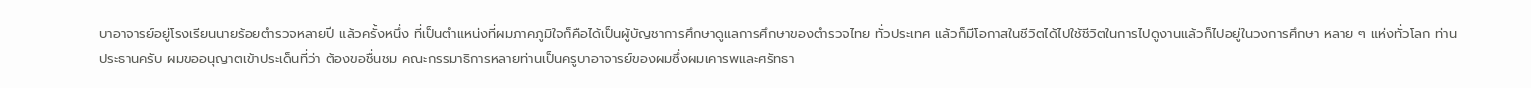บาอาจารย์อยู่โรงเรียนนายร้อยตํารวจหลายปี แล้วครั้งหนึ่ง ที่เป็นตําแหน่งที่ผมภาคภูมิใจก็คือได้เป็นผู้บัญชาการศึกษาดูแลการศึกษาของตํารวจไทย ทั่วประเทศ แล้วก็มีโอกาสในชีวิตได้ไปใช้ชีวิตในการไปดูงานแล้วก็ไปอยู่ในวงการศึกษา หลาย ๆ แห่งทั่วโลก ท่านประธานครับ ผมขออนุญาตเข้าประเด็นที่ว่า ต้องขอชื่นชม คณะกรรมาธิการหลายท่านเป็นครูบาอาจารย์ของผมซึ่งผมเคารพและศรัทธา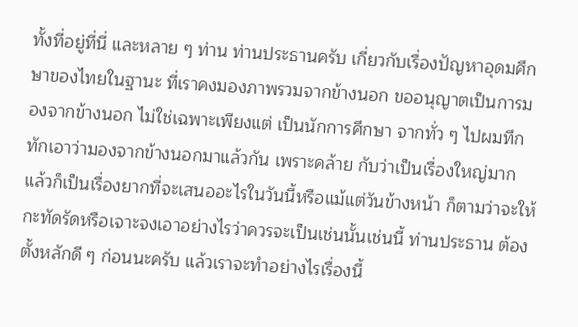ทั้งที่อยู่ที่นี่ และหลาย ๆ ท่าน ท่านประธานครับ เกี่ยวกับเรื่องปัญหาอุดมศึกษาของไทยในฐานะ ที่เราคงมองภาพรวมจากข้างนอก ขออนุญาตเป็นการมองจากข้างนอก ไม่ใช่เฉพาะเพียงแต่ เป็นนักการศึกษา จากทั่ว ๆ ไปผมทึกทักเอาว่ามองจากข้างนอกมาแล้วกัน เพราะคล้าย กับว่าเป็นเรื่องใหญ่มาก แล้วก็เป็นเรื่องยากที่จะเสนออะไรในวันนี้หรือแม้แต่วันข้างหน้า ก็ตามว่าจะให้กะทัดรัดหรือเจาะจงเอาอย่างไรว่าควรจะเป็นเช่นนั้นเช่นนี้ ท่านประธาน ต้องตั้งหลักดี ๆ ก่อนนะครับ แล้วเราจะทําอย่างไรเรื่องนี้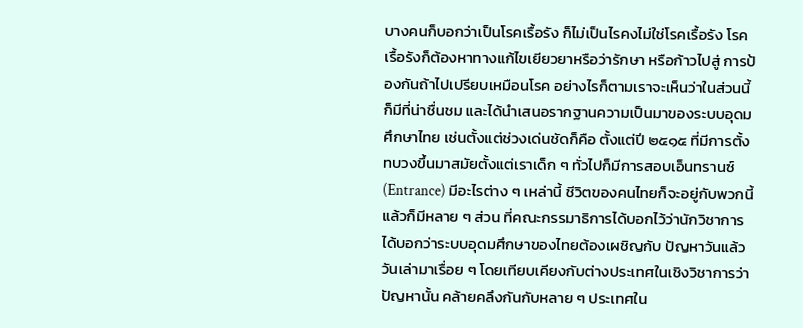บางคนก็บอกว่าเป็นโรคเรื้อรัง ก็ไม่เป็นไรคงไม่ใช่โรคเรื้อรัง โรคเรื้อรังก็ต้องหาทางแก้ไขเยียวยาหรือว่ารักษา หรือก้าวไปสู่ การป้องกันถ้าไปเปรียบเหมือนโรค อย่างไรก็ตามเราจะเห็นว่าในส่วนนี้ก็มีที่น่าชื่นชม และได้นําเสนอรากฐานความเป็นมาของระบบอุดมศึกษาไทย เช่นตั้งแต่ช่วงเด่นชัดก็คือ ตั้งแต่ปี ๒๕๑๕ ที่มีการตั้งทบวงขึ้นมาสมัยตั้งแต่เราเด็ก ๆ ทั่วไปก็มีการสอบเอ็นทรานซ์ (Entrance) มีอะไรต่าง ๆ เหล่านี้ ชีวิตของคนไทยก็จะอยู่กับพวกนี้ แล้วก็มีหลาย ๆ ส่วน ที่คณะกรรมาธิการได้บอกไว้ว่านักวิชาการได้บอกว่าระบบอุดมศึกษาของไทยต้องเผชิญกับ ปัญหาวันแล้ววันเล่ามาเรื่อย ๆ โดยเทียบเคียงกับต่างประเทศในเชิงวิชาการว่าปัญหานั้น คล้ายคลึงกันกับหลาย ๆ ประเทศใน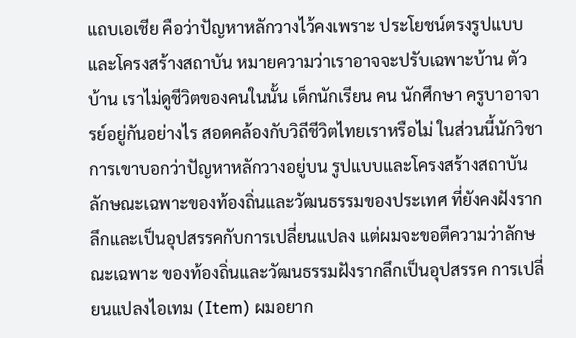แถบเอเชีย คือว่าปัญหาหลักวางไว้คงเพราะ ประโยชน์ตรงรูปแบบและโครงสร้างสถาบัน หมายความว่าเราอาจจะปรับเฉพาะบ้าน ตัวบ้าน เราไม่ดูชีวิตของคนในนั้น เด็กนักเรียน คน นักศึกษา ครูบาอาจารย์อยู่กันอย่างไร สอดคล้องกับวิถีชีวิตไทยเราหรือไม่ ในส่วนนี้นักวิชาการเขาบอกว่าปัญหาหลักวางอยู่บน รูปแบบและโครงสร้างสถาบัน ลักษณะเฉพาะของท้องถิ่นและวัฒนธรรมของประเทศ ที่ยังคงฝังรากลึกและเป็นอุปสรรคกับการเปลี่ยนแปลง แต่ผมจะขอตีความว่าลักษณะเฉพาะ ของท้องถิ่นและวัฒนธรรมฝังรากลึกเป็นอุปสรรค การเปลี่ยนแปลงไอเทม (Item) ผมอยาก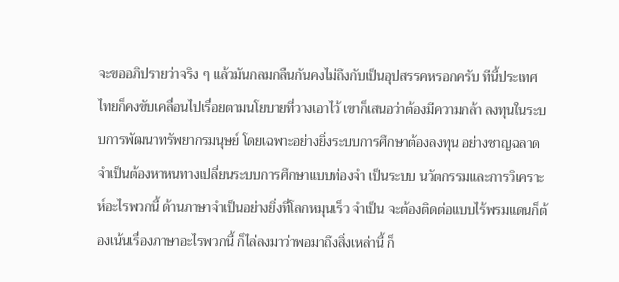จะขออภิปรายว่าจริง ๆ แล้วมันกลมกลืนกันคงไม่ถึงกับเป็นอุปสรรคหรอกครับ ทีนี้ประเทศไทยก็คงขับเคลื่อนไปเรื่อยตามนโยบายที่วางเอาไว้ เขาก็เสนอว่าต้องมีความกล้า ลงทุนในระบบการพัฒนาทรัพยากรมนุษย์ โดยเฉพาะอย่างยิ่งระบบการศึกษาต้องลงทุน อย่างชาญฉลาด จําเป็นต้องหาหนทางเปลี่ยนระบบการศึกษาแบบท่องจํา เป็นระบบ นวัตกรรมและการวิเคราะห์อะไรพวกนี้ ด้านภาษาจําเป็นอย่างยิ่งที่โลกหมุนเร็ว จําเป็น จะต้องติดต่อแบบไร้พรมแดนก็ต้องเน้นเรื่องภาษาอะไรพวกนี้ ก็ไล่ลงมาว่าพอมาถึงสิ่งเหล่านี้ ก็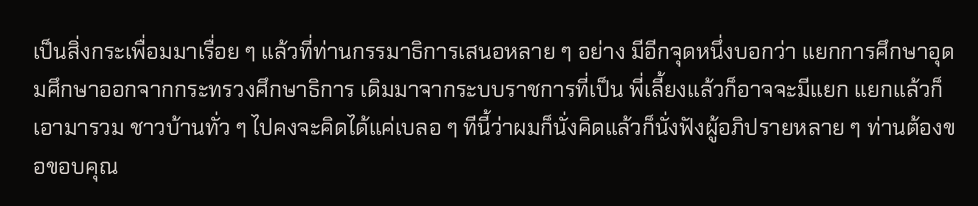เป็นสิ่งกระเพื่อมมาเรื่อย ๆ แล้วที่ท่านกรรมาธิการเสนอหลาย ๆ อย่าง มีอีกจุดหนึ่งบอกว่า แยกการศึกษาอุดมศึกษาออกจากกระทรวงศึกษาธิการ เดิมมาจากระบบราชการที่เป็น พี่เลี้ยงแล้วก็อาจจะมีแยก แยกแล้วก็เอามารวม ชาวบ้านทั่ว ๆ ไปคงจะคิดได้แค่เบลอ ๆ ทีนี้ว่าผมก็นั่งคิดแล้วก็นั่งฟังผู้อภิปรายหลาย ๆ ท่านต้องขอขอบคุณ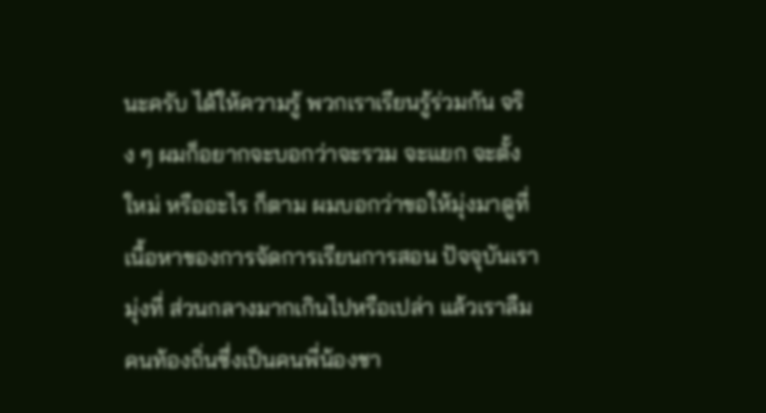นะครับ ได้ให้ความรู้ พวกเราเรียนรู้ร่วมกัน จริง ๆ ผมก็อยากจะบอกว่าจะรวม จะแยก จะตั้งใหม่ หรืออะไร ก็ตาม ผมบอกว่าขอให้มุ่งมาดูที่เนื้อหาของการจัดการเรียนการสอน ปัจจุบันเรามุ่งที่ ส่วนกลางมากเกินไปหรือเปล่า แล้วเราลืมคนท้องถิ่นซึ่งเป็นคนพี่น้องชา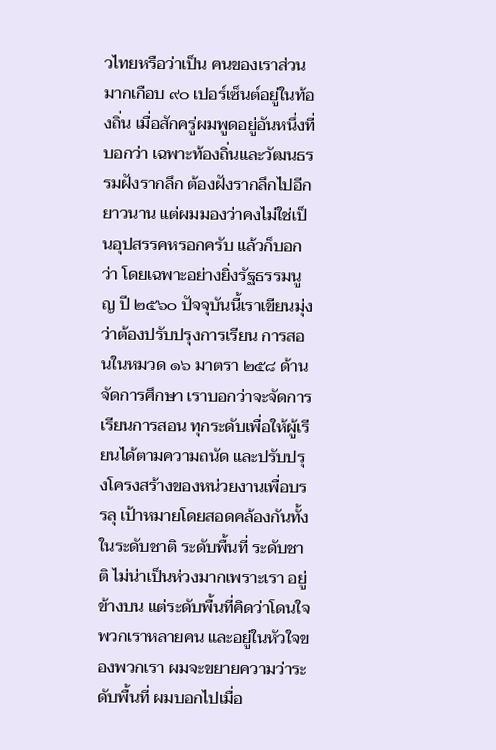วไทยหรือว่าเป็น คนของเราส่วนมากเกือบ ๙๐ เปอร์เซ็นต์อยู่ในท้องถิ่น เมื่อสักครู่ผมพูดอยู่อันหนึ่งที่บอกว่า เฉพาะท้องถิ่นและวัฒนธรรมฝังรากลึก ต้องฝังรากลึกไปอีกยาวนาน แต่ผมมองว่าคงไม่ใช่เป็นอุปสรรคหรอกครับ แล้วก็บอกว่า โดยเฉพาะอย่างยิ่งรัฐธรรมนูญ ปี ๒๕๖๐ ปัจจุบันนี้เราเขียนมุ่งว่าต้องปรับปรุงการเรียน การสอนในหมวด ๑๖ มาตรา ๒๕๘ ด้านจัดการศึกษา เราบอกว่าจะจัดการเรียนการสอน ทุกระดับเพื่อให้ผู้เรียนได้ตามความถนัด และปรับปรุงโครงสร้างของหน่วยงานเพื่อบรรลุ เป้าหมายโดยสอดคล้องกันทั้งในระดับชาติ ระดับพื้นที่ ระดับชาติ ไม่น่าเป็นห่วงมากเพราะเรา อยู่ข้างบน แต่ระดับพื้นที่คิดว่าโดนใจพวกเราหลายคน และอยู่ในหัวใจของพวกเรา ผมจะขยายความว่าระดับพื้นที่ ผมบอกไปเมื่อ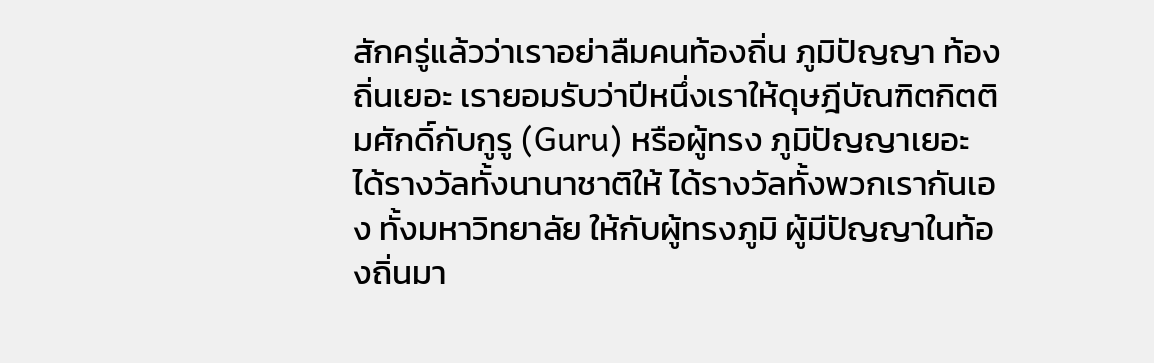สักครู่แล้วว่าเราอย่าลืมคนท้องถิ่น ภูมิปัญญา ท้องถิ่นเยอะ เรายอมรับว่าปีหนึ่งเราให้ดุษฎีบัณฑิตกิตติมศักดิ์กับกูรู (Guru) หรือผู้ทรง ภูมิปัญญาเยอะ ได้รางวัลทั้งนานาชาติให้ ได้รางวัลทั้งพวกเรากันเอง ทั้งมหาวิทยาลัย ให้กับผู้ทรงภูมิ ผู้มีปัญญาในท้องถิ่นมา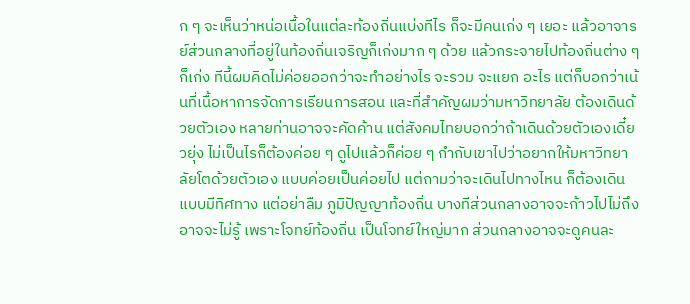ก ๆ จะเห็นว่าหน่อเนื้อในแต่ละท้องถิ่นแบ่งทีไร ก็จะมีคนเก่ง ๆ เยอะ แล้วอาจารย์ส่วนกลางที่อยู่ในท้องถิ่นเจริญก็เก่งมาก ๆ ด้วย แล้วกระจายไปท้องถิ่นต่าง ๆ ก็เก่ง ทีนี้ผมคิดไม่ค่อยออกว่าจะทําอย่างไร จะรวม จะแยก อะไร แต่ก็บอกว่าเน้นที่เนื้อหาการจัดการเรียนการสอน และที่สําคัญผมว่ามหาวิทยาลัย ต้องเดินด้วยตัวเอง หลายท่านอาจจะคัดค้าน แต่สังคมไทยบอกว่าถ้าเดินด้วยตัวเองเดี๋ยวยุ่ง ไม่เป็นไรก็ต้องค่อย ๆ ดูไปแล้วก็ค่อย ๆ กํากับเขาไปว่าอยากให้มหาวิทยาลัยโตด้วยตัวเอง แบบค่อยเป็นค่อยไป แต่ถามว่าจะเดินไปทางไหน ก็ต้องเดินแบบมีทิศทาง แต่อย่าลืม ภูมิปัญญาท้องถิ่น บางทีส่วนกลางอาจจะก้าวไปไม่ถึงอาจจะไม่รู้ เพราะโจทย์ท้องถิ่น เป็นโจทย์ใหญ่มาก ส่วนกลางอาจจะดูคนละ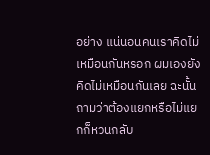อย่าง แน่นอนคนเราคิดไม่เหมือนกันหรอก ผมเองยังคิดไม่เหมือนกันเลย ฉะนั้นถามว่าต้องแยกหรือไม่แยกก็หวนกลับ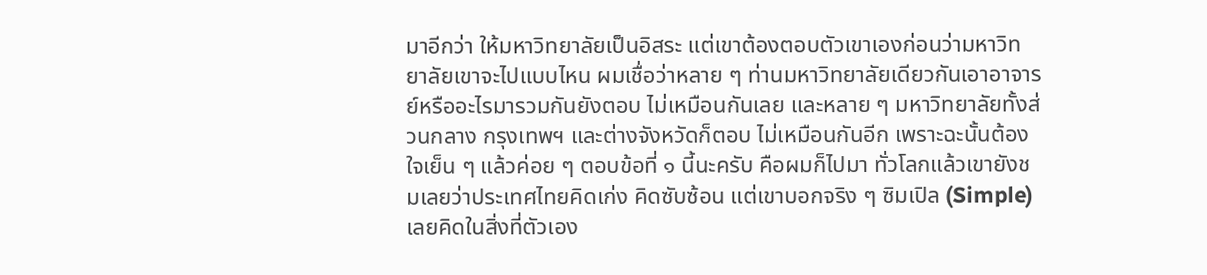มาอีกว่า ให้มหาวิทยาลัยเป็นอิสระ แต่เขาต้องตอบตัวเขาเองก่อนว่ามหาวิทยาลัยเขาจะไปแบบไหน ผมเชื่อว่าหลาย ๆ ท่านมหาวิทยาลัยเดียวกันเอาอาจารย์หรืออะไรมารวมกันยังตอบ ไม่เหมือนกันเลย และหลาย ๆ มหาวิทยาลัยทั้งส่วนกลาง กรุงเทพฯ และต่างจังหวัดก็ตอบ ไม่เหมือนกันอีก เพราะฉะนั้นต้องใจเย็น ๆ แล้วค่อย ๆ ตอบข้อที่ ๑ นี้นะครับ คือผมก็ไปมา ทั่วโลกแล้วเขายังชมเลยว่าประเทศไทยคิดเก่ง คิดซับซ้อน แต่เขาบอกจริง ๆ ซิมเปิล (Simple) เลยคิดในสิ่งที่ตัวเอง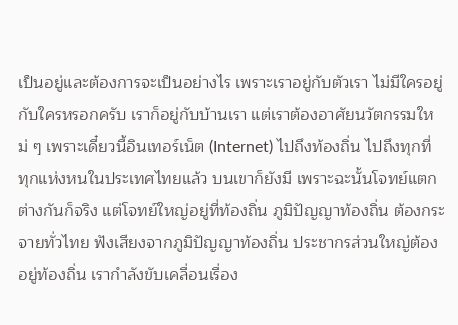เป็นอยู่และต้องการจะเป็นอย่างไร เพราะเราอยู่กับตัวเรา ไม่มีใครอยู่กับใครหรอกครับ เราก็อยู่กับบ้านเรา แต่เราต้องอาศัยนวัตกรรมใหม่ ๆ เพราะเดี๋ยวนี้อินเทอร์เน็ต (Internet) ไปถึงท้องถิ่น ไปถึงทุกที่ ทุกแห่งหนในประเทศไทยแล้ว บนเขาก็ยังมี เพราะฉะนั้นโจทย์แตกต่างกันก็จริง แต่โจทย์ใหญ่อยู่ที่ท้องถิ่น ภูมิปัญญาท้องถิ่น ต้องกระจายทั่วไทย ฟังเสียงจากภูมิปัญญาท้องถิ่น ประชากรส่วนใหญ่ต้องอยู่ท้องถิ่น เรากําลังขับเคลื่อนเรื่อง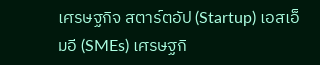เศรษฐกิจ สตาร์ตอัป (Startup) เอสเอ็มอี (SMEs) เศรษฐกิ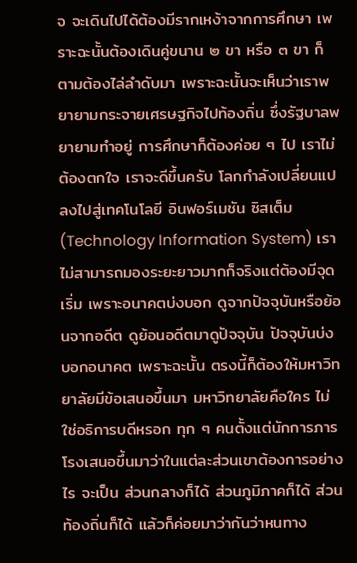จ จะเดินไปได้ต้องมีรากเหง้าจากการศึกษา เพราะฉะนั้นต้องเดินคู่ขนาน ๒ ขา หรือ ๓ ขา ก็ตามต้องไล่ลําดับมา เพราะฉะนั้นจะเห็นว่าเราพยายามกระจายเศรษฐกิจไปท้องถิ่น ซึ่งรัฐบาลพยายามทําอยู่ การศึกษาก็ต้องค่อย ๆ ไป เราไม่ต้องตกใจ เราจะดีขึ้นครับ โลกกําลังเปลี่ยนแปลงไปสู่เทคโนโลยี อินฟอร์เมชัน ซิสเต็ม (Technology Information System) เราไม่สามารถมองระยะยาวมากก็จริงแต่ต้องมีจุดเริ่ม เพราะอนาคตบ่งบอก ดูจากปัจจุบันหรือย้อนจากอดีต ดูย้อนอดีตมาดูปัจจุบัน ปัจจุบันบ่งบอกอนาคต เพราะฉะนั้น ตรงนี้ก็ต้องให้มหาวิทยาลัยมีข้อเสนอขึ้นมา มหาวิทยาลัยคือใคร ไม่ใช่อธิการบดีหรอก ทุก ๆ คนตั้งแต่นักการภารโรงเสนอขึ้นมาว่าในแต่ละส่วนเขาต้องการอย่างไร จะเป็น ส่วนกลางก็ได้ ส่วนภูมิภาคก็ได้ ส่วนท้องถิ่นก็ได้ แล้วก็ค่อยมาว่ากันว่าหนทาง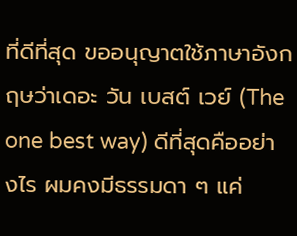ที่ดีที่สุด ขออนุญาตใช้ภาษาอังกฤษว่าเดอะ วัน เบสต์ เวย์ (The one best way) ดีที่สุดคืออย่างไร ผมคงมีธรรมดา ๆ แค่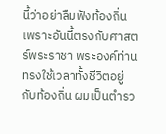นี้ว่าอย่าลืมฟังท้องถิ่น เพราะอันนี้ตรงกับศาสตร์พระราชา พระองค์ท่าน ทรงใช้เวลาทั้งชีวิตอยู่กับท้องถิ่น ผมเป็นตํารว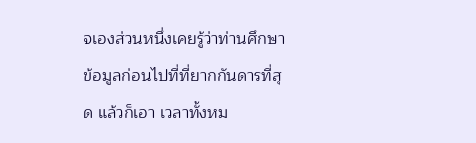จเองส่วนหนึ่งเคยรู้ว่าท่านศึกษาข้อมูลก่อนไปที่ที่ยากกันดารที่สุด แล้วก็เอา เวลาทั้งหม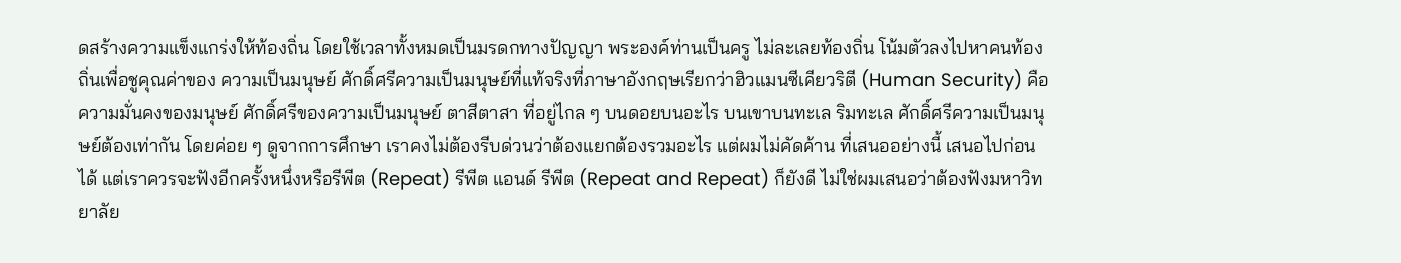ดสร้างความแข็งแกร่งให้ท้องถิ่น โดยใช้เวลาทั้งหมดเป็นมรดกทางปัญญา พระองค์ท่านเป็นครู ไม่ละเลยท้องถิ่น โน้มตัวลงไปหาคนท้องถิ่นเพื่อชูคุณค่าของ ความเป็นมนุษย์ ศักดิ์ศรีความเป็นมนุษย์ที่แท้จริงที่ภาษาอังกฤษเรียกว่าฮิวแมนซีเคียวริตี (Human Security) คือความมั่นคงของมนุษย์ ศักดิ์ศรีของความเป็นมนุษย์ ตาสีตาสา ที่อยู่ไกล ๆ บนดอยบนอะไร บนเขาบนทะเล ริมทะเล ศักดิ์ศรีความเป็นมนุษย์ต้องเท่ากัน โดยค่อย ๆ ดูจากการศึกษา เราคงไม่ต้องรีบด่วนว่าต้องแยกต้องรวมอะไร แต่ผมไม่คัดค้าน ที่เสนออย่างนี้ เสนอไปก่อนได้ แต่เราควรจะฟังอีกครั้งหนึ่งหรือรีพีต (Repeat) รีพีต แอนด์ รีพีต (Repeat and Repeat) ก็ยังดี ไม่ใช่ผมเสนอว่าต้องฟังมหาวิทยาลัย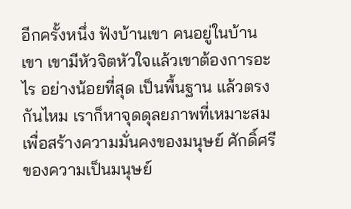อีกครั้งหนึ่ง ฟังบ้านเขา คนอยู่ในบ้านเขา เขามีหัวจิตหัวใจแล้วเขาต้องการอะไร อย่างน้อยที่สุด เป็นพื้นฐาน แล้วตรงกันไหม เราก็หาจุดดุลยภาพที่เหมาะสมเพื่อสร้างความมั่นคงของมนุษย์ ศักดิ์ศรีของความเป็นมนุษย์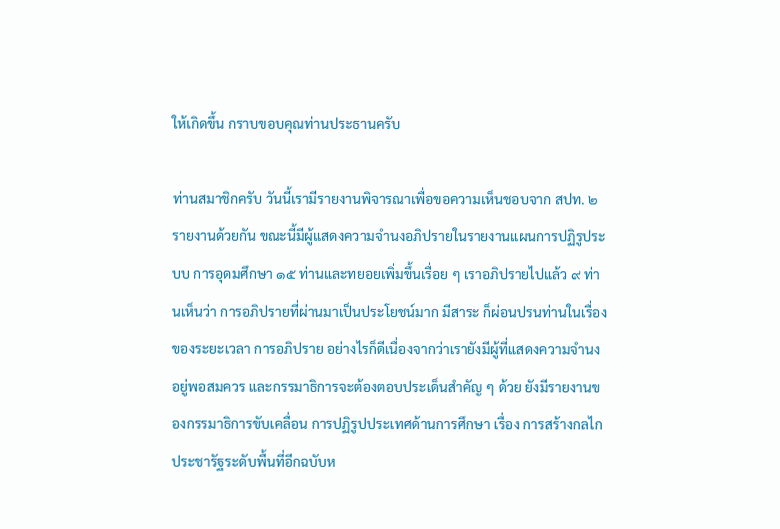ให้เกิดขึ้น กราบขอบคุณท่านประธานครับ

ท่านสมาชิกครับ วันนี้เรามีรายงานพิจารณาเพื่อขอความเห็นชอบจาก สปท. ๒ รายงานด้วยกัน ขณะนี้มีผู้แสดงความจํานงอภิปรายในรายงานแผนการปฏิรูประบบ การอุดมศึกษา ๑๕ ท่านและทยอยเพิ่มขึ้นเรื่อย ๆ เราอภิปรายไปแล้ว ๙ ท่านเห็นว่า การอภิปรายที่ผ่านมาเป็นประโยชน์มาก มีสาระ ก็ผ่อนปรนท่านในเรื่องของระยะเวลา การอภิปราย อย่างไรก็ดีเนื่องจากว่าเรายังมีผู้ที่แสดงความจํานงอยู่พอสมควร และกรรมาธิการจะต้องตอบประเด็นสําคัญ ๆ ด้วย ยังมีรายงานของกรรมาธิการขับเคลื่อน การปฏิรูปประเทศด้านการศึกษา เรื่อง การสร้างกลไกประชารัฐระดับพื้นที่อีกฉบับห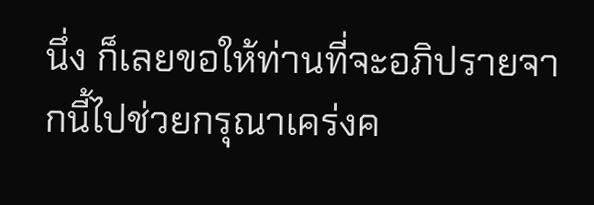นึ่ง ก็เลยขอให้ท่านที่จะอภิปรายจากนี้ไปช่วยกรุณาเคร่งค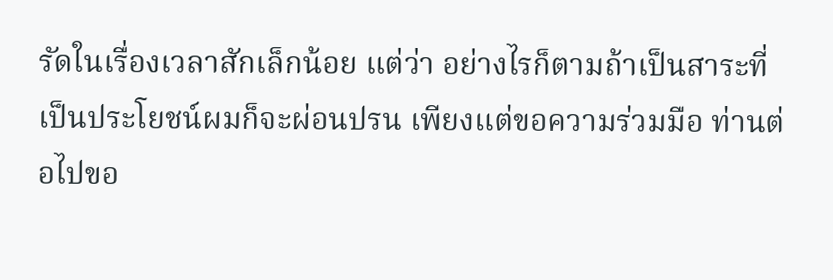รัดในเรื่องเวลาสักเล็กน้อย แต่ว่า อย่างไรก็ตามถ้าเป็นสาระที่เป็นประโยชน์ผมก็จะผ่อนปรน เพียงแต่ขอความร่วมมือ ท่านต่อไปขอ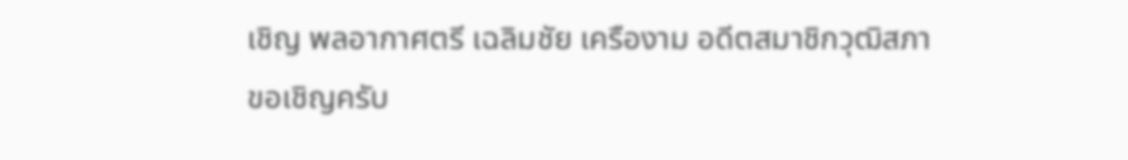เชิญ พลอากาศตรี เฉลิมชัย เครืองาม อดีตสมาชิกวุฒิสภา ขอเชิญครับ